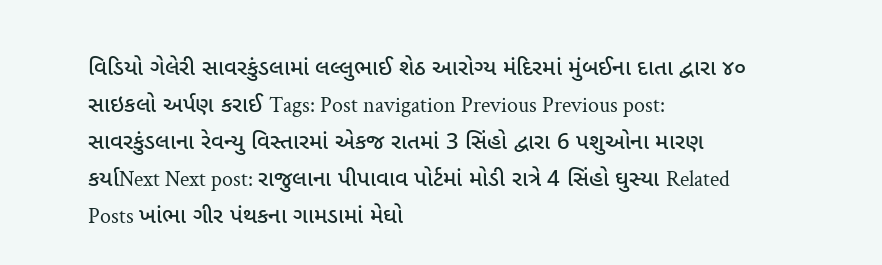વિડિયો ગેલેરી સાવરકુંડલામાં લલ્લુભાઈ શેઠ આરોગ્ય મંદિરમાં મુંબઈના દાતા દ્વારા ૪૦ સાઇકલો અર્પણ કરાઈ Tags: Post navigation Previous Previous post: સાવરકુંડલાના રેવન્યુ વિસ્તારમાં એકજ રાતમાં 3 સિંહો દ્વારા 6 પશુઓના મારણ કર્યાNext Next post: રાજુલાના પીપાવાવ પોર્ટમાં મોડી રાત્રે 4 સિંહો ઘુસ્યા Related Posts ખાંભા ગીર પંથકના ગામડામાં મેઘો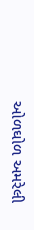ઓળઘોળ અમરેલી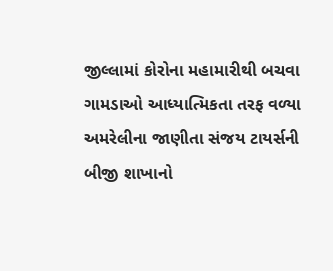જીલ્લામાં કોરોના મહામારીથી બચવા ગામડાઓ આધ્યાત્મિકતા તરફ વળ્યા અમરેલીના જાણીતા સંજય ટાયર્સની બીજી શાખાનો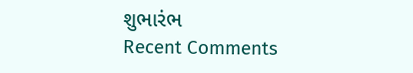શુભારંભ
Recent Comments